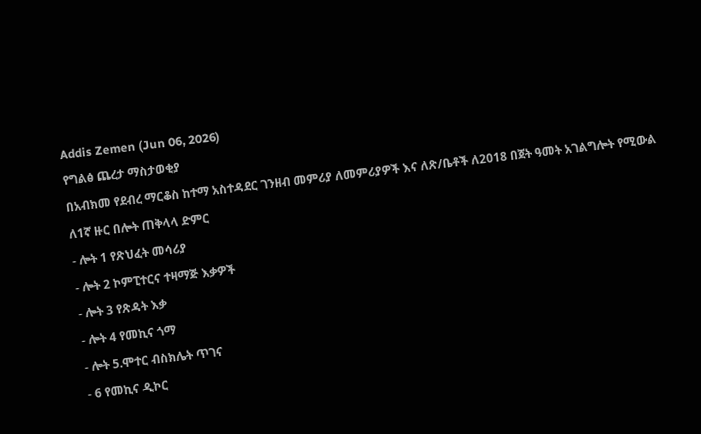Addis Zemen (Jun 06, 2026)
የግልፅ ጨረታ ማስታወቂያ
በአብክመ የደብረ ማርቆስ ከተማ አስተዳደር ገንዘብ መምሪያ ለመምሪያዎች እና ለጽ/ቤቶች ለ2018 በጀት ዓመት አገልግሎት የሚውል ለ1ኛ ዙር በሎት ጠቅላላ ድምር
- ሎት 1 የጽህፈት መሳሪያ
- ሎት 2 ኮምፒተርና ተዛማጅ እቃዎች
- ሎት 3 የጽዳት እቃ
- ሎት 4 የመኪና ጎማ
- ሎት 5.ሞተር ብስክሌት ጥገና
- 6 የመኪና ዲኮር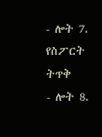- ሎት 7. የስፖርት ትጥቅ
- ሎት 8.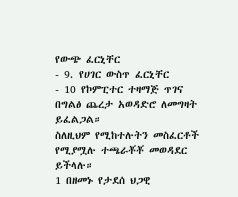የውጭ ፈርኒቸር
- 9. የሀገር ውስጥ ፈርኒቸር
- 10 የኮምፒተር ተዛማጅ ጥገና በግልፅ ጨረታ አወዳድሮ ለመግዛት ይፈልጋል።
ስለዚህም የሚከተሉትን መስፈርቶች የሚያሟሉ ተጫራቾቾ መወዳደር ይችላሉ።
1 በዘመኑ የታደሰ ህጋዊ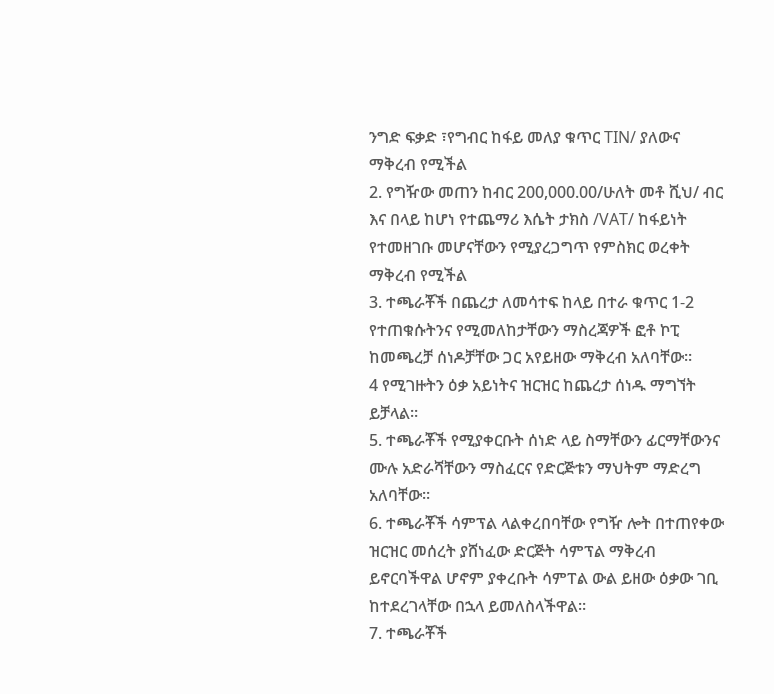ንግድ ፍቃድ ፣የግብር ከፋይ መለያ ቁጥር TIN/ ያለውና ማቅረብ የሚችል
2. የግዥው መጠን ከብር 200,000.00/ሁለት መቶ ሺህ/ ብር እና በላይ ከሆነ የተጨማሪ እሴት ታክስ /VAT/ ከፋይነት የተመዘገቡ መሆናቸውን የሚያረጋግጥ የምስክር ወረቀት ማቅረብ የሚችል
3. ተጫራቾች በጨረታ ለመሳተፍ ከላይ በተራ ቁጥር 1-2 የተጠቁሱትንና የሚመለከታቸውን ማስረጃዎች ፎቶ ኮፒ ከመጫረቻ ሰነዶቻቸው ጋር አየይዘው ማቅረብ አለባቸው።
4 የሚገዙትን ዕቃ አይነትና ዝርዝር ከጨረታ ሰነዱ ማግኘት ይቻላል።
5. ተጫራቾች የሚያቀርቡት ሰነድ ላይ ስማቸውን ፊርማቸውንና ሙሉ አድራሻቸውን ማስፈርና የድርጅቱን ማህትም ማድረግ አለባቸው።
6. ተጫራቾች ሳምፕል ላልቀረበባቸው የግዥ ሎት በተጠየቀው ዝርዝር መሰረት ያሸነፈው ድርጅት ሳምፕል ማቅረብ ይኖርባችዋል ሆኖም ያቀረቡት ሳምፐል ውል ይዘው ዕቃው ገቢ ከተደረገላቸው በኋላ ይመለስላችዋል።
7. ተጫራቾች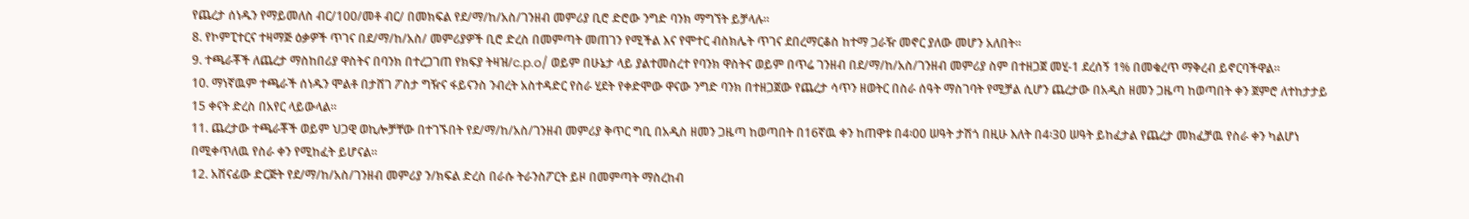የጨረታ ሰነዱን የማይመለስ ብር/100/መቶ ብር/ በመክፍል የደ/ማ/ከ/አስ/ገንዘብ መምሪያ ቢሮ ድሮው ንግድ ባንክ ማግኘት ይቻላሉ።
8. የኮምፒተርና ተዛማጅ ዕቃዎች ጥገና በደ/ማ/ከ/አስ/ መምሪያዎች ቢሮ ድረስ በመምጣት መጠገን የሚችል እና የሞተር ብስክሌት ጥገና ደበረማርቆስ ከተማ ጋራዥ መኖር ያለው መሆን አለበት።
9. ተጫራቾች ለጨረታ ማስከበሪያ ዋስትና በባንክ በተረጋገጠ የክፍያ ትዛዝ/c.p.o/ ወይም በሁኔታ ላይ ያልተመስረተ የባንክ ዋስትና ወይም በጥሬ ገንዘብ በደ/ማ/ከ/አስ/ገንዘብ መምሪያ ስም በተዘጋጀ መሂ-1 ደረሰኝ 1% በመቁረጥ ማቅረብ ይኖርባችዋል።
10. ማነኛዉም ተጫራች ሰነዱን ሞልቶ በታሸገ ፖስታ ግዥና ፋይናንስ ንብረት አስተዳድር የስራ ሂደት የቀድሞው ዋናው ንግድ ባንክ በተዘጋጀው የጨረታ ሳጥን ዘወትር በስራ ሰዓት ማስገባት የሚቻል ሲሆን ጨረታው በአዲስ ዘመን ጋዜጣ ከወጣበት ቀን ጀምሮ ለተከታታይ 15 ቀናት ድረስ በአየር ላይውላል።
11. ጨረታው ተጫራቾች ወይም ህጋዊ ወኪሎቻቸው በተገኙበት የደ/ማ/ከ/አስ/ገንዘብ መምሪያ ቅጥር ግቢ በአዲስ ዘመን ጋዜጣ ከወጣበት በ16ኛዉ ቀን ከጠዋቱ በ4፡00 ሠዓት ታሽጎ በዚሁ እለት በ4፡30 ሠዓት ይከፈታል የጨረታ መክፈቻዉ የስራ ቀን ካልሆነ በሚቀጥለዉ የስራ ቀን የሚከፈት ይሆናል።
12. አሸናፊው ድርጅት የደ/ማ/ከ/አስ/ገንዘብ መምሪያ ን/ክፍል ድረስ በራሱ ትራንስፖርት ይዞ በመምጣት ማስረከብ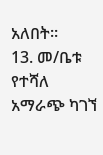አለበት።
13. መ/ቤቱ የተሻለ አማራጭ ካገኘ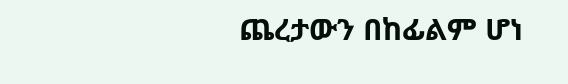ጨረታውን በከፊልም ሆነ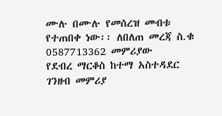ሙሉ በሙሉ የመሰረዝ መብቱ የተጠበቀ ነው፡፡ ለበለጠ መረጃ ስ.ቁ 0587713362 መምሪያው
የደብረ ማርቆስ ከተማ አስተዳደር ገንዘብ መምሪያ